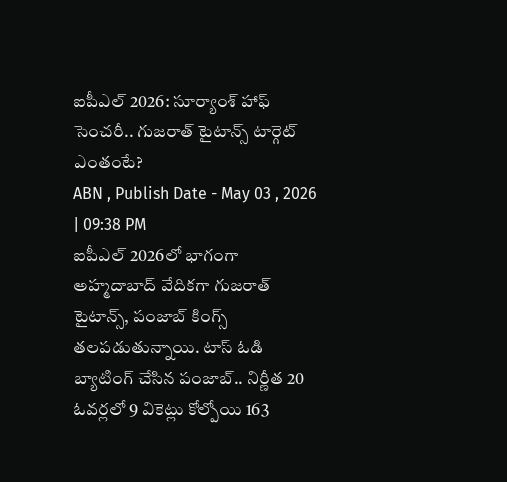ఐపీఎల్ 2026: సూర్యాంశ్ హాఫ్ సెంచరీ.. గుజరాత్ టైటాన్స్ టార్గెట్ ఎంతంటే?
ABN , Publish Date - May 03 , 2026 | 09:38 PM
ఐపీఎల్ 2026లో భాగంగా అహ్మదాబాద్ వేదికగా గుజరాత్ టైటాన్స్, పంజాబ్ కింగ్స్ తలపడుతున్నాయి. టాస్ ఓడి బ్యాటింగ్ చేసిన పంజాబ్.. నిర్ణీత 20 ఓవర్లలో 9 వికెట్లు కోల్పోయి 163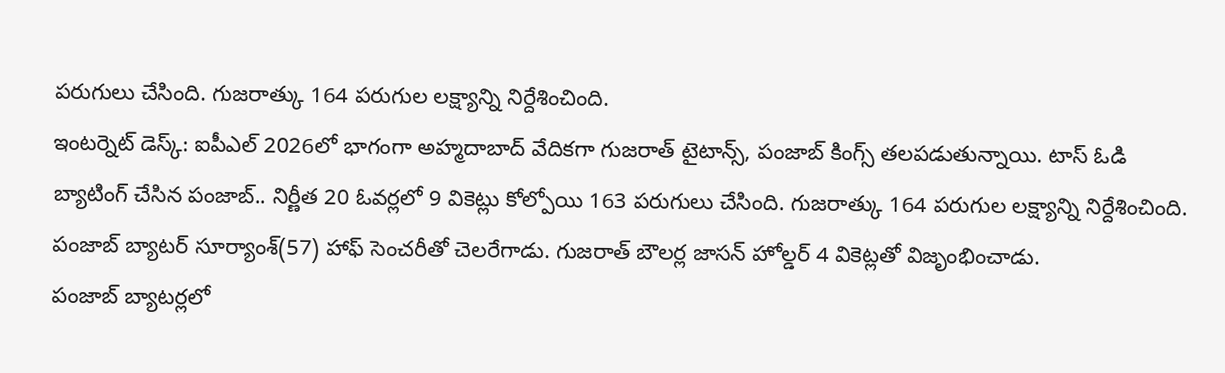పరుగులు చేసింది. గుజరాత్కు 164 పరుగుల లక్ష్యాన్ని నిర్దేశించింది.
ఇంటర్నెట్ డెస్క్: ఐపీఎల్ 2026లో భాగంగా అహ్మదాబాద్ వేదికగా గుజరాత్ టైటాన్స్, పంజాబ్ కింగ్స్ తలపడుతున్నాయి. టాస్ ఓడి బ్యాటింగ్ చేసిన పంజాబ్.. నిర్ణీత 20 ఓవర్లలో 9 వికెట్లు కోల్పోయి 163 పరుగులు చేసింది. గుజరాత్కు 164 పరుగుల లక్ష్యాన్ని నిర్దేశించింది. పంజాబ్ బ్యాటర్ సూర్యాంశ్(57) హాఫ్ సెంచరీతో చెలరేగాడు. గుజరాత్ బౌలర్ల జాసన్ హోల్డర్ 4 వికెట్లతో విజృంభించాడు.
పంజాబ్ బ్యాటర్లలో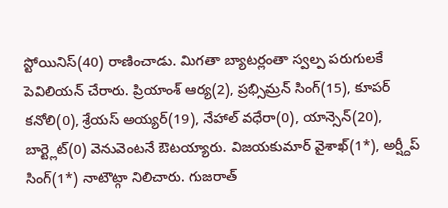స్టోయినిస్(40) రాణించాడు. మిగతా బ్యాటర్లంతా స్వల్ప పరుగులకే పెవిలియన్ చేరారు. ప్రియాంశ్ ఆర్య(2), ప్రభ్సిమ్రన్ సింగ్(15), కూపర్ కనోలి(0), శ్రేయస్ అయ్యర్(19), నేహాల్ వధేరా(0), యాన్సెన్(20), బార్ట్లెట్(0) వెనువెంటనే ఔటయ్యారు. విజయకుమార్ వైశాఖ్(1*), అర్ష్దీప్ సింగ్(1*) నాటౌట్గా నిలిచారు. గుజరాత్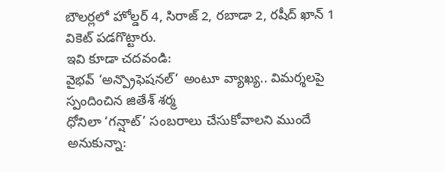బౌలర్లలో హోల్డర్ 4, సిరాజ్ 2, రబాడా 2, రషీద్ ఖాన్ 1 వికెట్ పడగొట్టారు.
ఇవి కూడా చదవండి:
వైభవ్ ‘అన్ప్రొఫెషనల్’ అంటూ వ్యాఖ్య.. విమర్శలపై స్పందించిన జితేశ్ శర్మ
ధోనిలా ‘గన్షాట్’ సంబరాలు చేసుకోవాలని ముందే అనుకున్నా: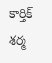కార్తిక్ శర్మ